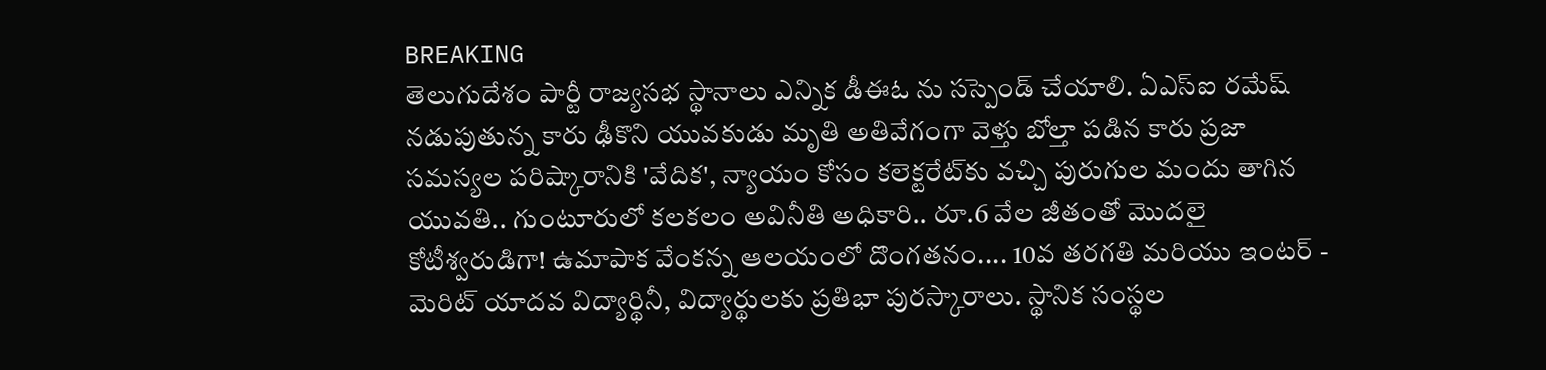BREAKING
తెలుగుదేశం పార్టీ రాజ్యసభ స్థానాలు ఎన్నిక డీఈఓ ను సస్పెండ్ చేయాలి. ఏఎస్ఐ రమేష్ నడుపుతున్న కారు ఢీకొని యువకుడు మృతి అతివేగంగా వెళ్తు బోల్తా పడిన కారు ప్రజా సమస్యల పరిష్కారానికి 'వేదిక', న్యాయం కోసం కలెక్టరేట్‌కు వచ్చి పురుగుల మందు తాగిన యువతి.. గుంటూరులో కలకలం అవినీతి అధికారి.. రూ.6 వేల జీతంతో మొదలై కోటీశ్వరుడిగా! ఉమాపాక వేంకన్న ఆలయంలో దొంగతనం.... 10వ తరగతి మరియు ఇంటర్ - మెరిట్ యాదవ విద్యార్థినీ, విద్యార్థులకు ప్రతిభా పురస్కారాలు. స్థానిక సంస్థల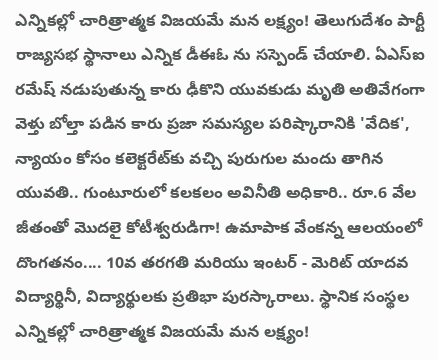ఎన్నికల్లో చారిత్రాత్మక విజయమే మన లక్ష్యం! తెలుగుదేశం పార్టీ రాజ్యసభ స్థానాలు ఎన్నిక డీఈఓ ను సస్పెండ్ చేయాలి. ఏఎస్ఐ రమేష్ నడుపుతున్న కారు ఢీకొని యువకుడు మృతి అతివేగంగా వెళ్తు బోల్తా పడిన కారు ప్రజా సమస్యల పరిష్కారానికి 'వేదిక', న్యాయం కోసం కలెక్టరేట్‌కు వచ్చి పురుగుల మందు తాగిన యువతి.. గుంటూరులో కలకలం అవినీతి అధికారి.. రూ.6 వేల జీతంతో మొదలై కోటీశ్వరుడిగా! ఉమాపాక వేంకన్న ఆలయంలో దొంగతనం.... 10వ తరగతి మరియు ఇంటర్ - మెరిట్ యాదవ విద్యార్థినీ, విద్యార్థులకు ప్రతిభా పురస్కారాలు. స్థానిక సంస్థల ఎన్నికల్లో చారిత్రాత్మక విజయమే మన లక్ష్యం!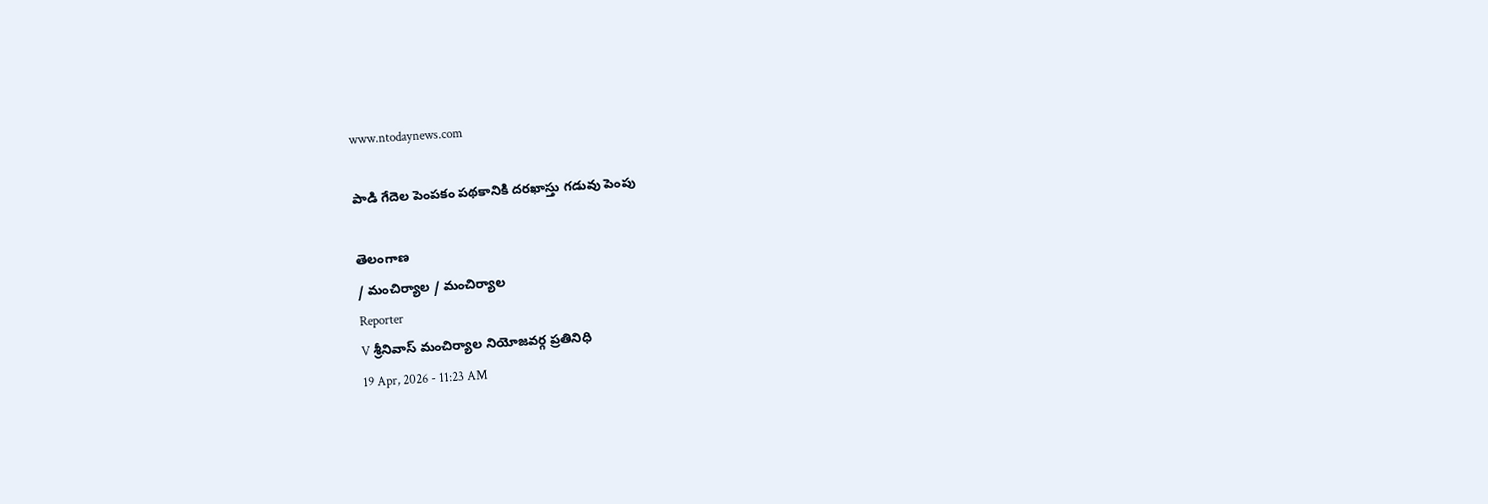www.ntodaynews.com

పాడి గేదెల పెంపకం పథకానికి దరఖాస్తు గడువు పెంపు

తెలంగాణ
/ మంచిర్యాల / మంచిర్యాల
Reporter
V శ్రీనివాస్ మంచిర్యాల నియోజవర్గ ప్రతినిధి
19 Apr, 2026 - 11:23 AM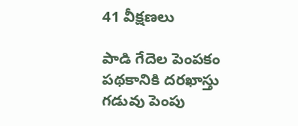41 వీక్షణలు

పాడి గేదెల పెంపకం పథకానికి దరఖాస్తు గడువు పెంపు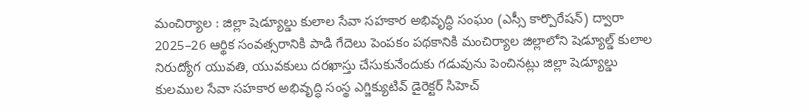మంచిర్యాల : జిల్లా షెడ్యూల్డు కులాల సేవా సహకార అభివృద్ధి సంఘం (ఎస్సీ కార్పొరేషన్) ద్వారా 2025–26 ఆర్థిక సంవత్సరానికి పాడి గేదెలు పెంపకం పథకానికి మంచిర్యాల జిల్లాలోని షెడ్యూల్డ్ కులాల నిరుద్యోగ యువతి, యువకులు దరఖాస్తు చేసుకునేందుకు గడువును పెంచినట్లు జిల్లా షెడ్యూల్డు కులముల సేవా సహకార అభివృద్ధి సంస్థ ఎగ్జిక్యుటివ్ డైరెక్టర్ సిహెచ్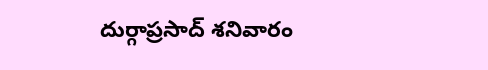దుర్గాప్రసాద్ శనివారం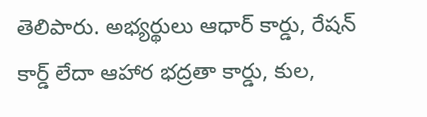తెలిపారు. అభ్యర్థులు ఆధార్ కార్డు, రేషన్ కార్డ్ లేదా ఆహార భద్రతా కార్డు, కుల,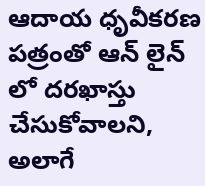ఆదాయ ధృవీకరణ పత్రంతో ఆన్ లైన్ లో దరఖాస్తు చేసుకోవాలని, అలాగే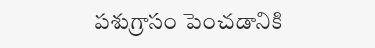పశుగ్రాసం పెంచడానికి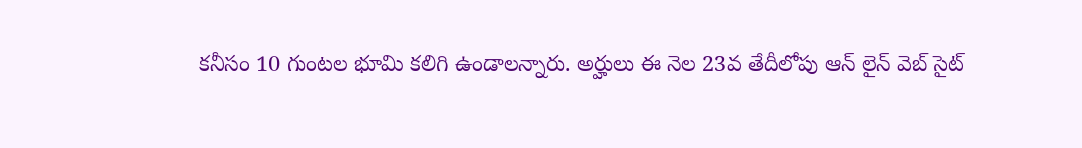కనీసం 10 గుంటల భూమి కలిగి ఉండాలన్నారు. అర్హులు ఈ నెల 23వ తేదీలోపు ఆన్ లైన్ వెబ్ సైట్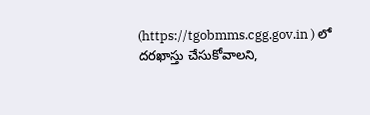(https://tgobmms.cgg.gov.in ) లో దరఖాస్తు చేసుకోవాలని,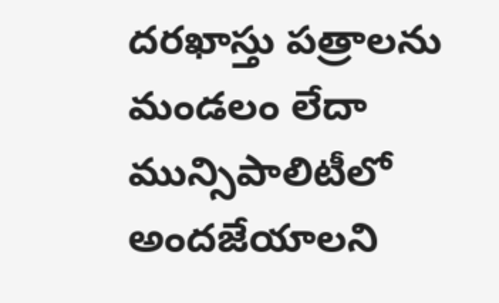దరఖాస్తు పత్రాలను మండలం లేదా మున్సిపాలిటీలో అందజేయాలని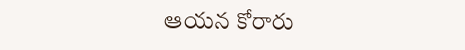ఆయన కోరారు